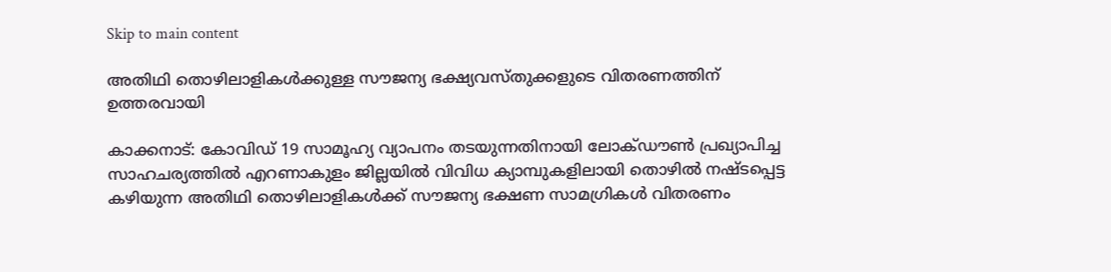Skip to main content

അതിഥി തൊഴിലാളികൾക്കുള്ള സൗജന്യ ഭക്ഷ്യവസ്തുക്കളുടെ വിതരണത്തിന് ഉത്തരവായി

കാക്കനാട്: കോവിഡ് 19 സാമൂഹ്യ വ്യാപനം തടയുന്നതിനായി ലോക്ഡൗൺ പ്രഖ്യാപിച്ച സാഹചര്യത്തിൽ എറണാകുളം ജില്ലയിൽ വിവിധ ക്യാമ്പുകളിലായി തൊഴിൽ നഷ്ടപ്പെട്ട കഴിയുന്ന അതിഥി തൊഴിലാളികൾക്ക് സൗജന്യ ഭക്ഷണ സാമഗ്രികൾ വിതരണം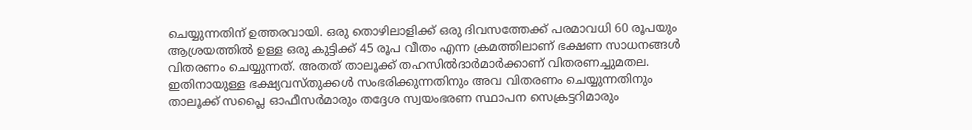ചെയ്യുന്നതിന് ഉത്തരവായി. ഒരു തൊഴിലാളിക്ക് ഒരു ദിവസത്തേക്ക് പരമാവധി 60 രൂപയും ആശ്രയത്തിൽ ഉള്ള ഒരു കുട്ടിക്ക് 45 രൂപ വീതം എന്ന ക്രമത്തിലാണ് ഭക്ഷണ സാധനങ്ങൾ വിതരണം ചെയ്യുന്നത്. അതത് താലൂക്ക് തഹസിൽദാർമാർക്കാണ് വിതരണച്ചുമതല. ഇതിനായുള്ള ഭക്ഷ്യവസ്തുക്കൾ സംഭരിക്കുന്നതിനും അവ വിതരണം ചെയ്യുന്നതിനും താലൂക്ക് സപ്ലൈ ഓഫീസർമാരും തദ്ദേശ സ്വയംഭരണ സ്ഥാപന സെക്രട്ടറിമാരും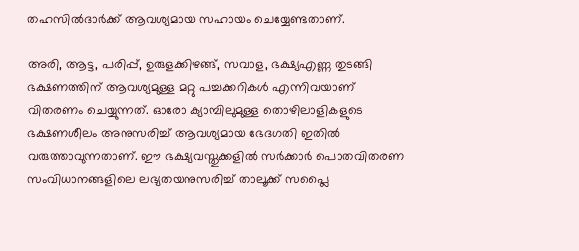തഹസിൽദാർക്ക് ആവശ്യമായ സഹായം ചെയ്യേണ്ടതാണ്.

അരി, ആട്ട, പരിപ്പ്, ഉരുളക്കിഴങ്ങ്, സവാള, ഭക്ഷ്യഎണ്ണ തുടങ്ങി ഭക്ഷണത്തിന് ആവശ്യമുള്ള മറ്റു പച്ചക്കറികൾ എന്നിവയാണ് വിതരണം ചെയ്യുന്നത്. ഓരോ ക്യാമ്പിലുമുള്ള തൊഴിലാളികളുടെ ഭക്ഷണശീലം അനുസരിച്ച് ആവശ്യമായ ഭേദഗതി ഇതിൽ വരുത്താവുന്നതാണ്. ഈ ഭക്ഷ്യവസ്തുക്കളിൽ സർക്കാർ പൊതവിതരണ സംവിധാനങ്ങളിലെ ലഭ്യതയനുസരിച്ച് താലൂക്ക് സപ്ലൈ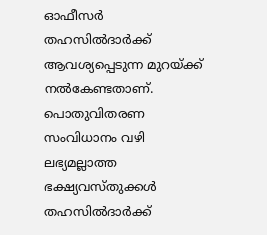ഓഫീസർ തഹസിൽദാർക്ക് ആവശ്യപ്പെടുന്ന മുറയ്ക്ക് നൽകേണ്ടതാണ്. പൊതുവിതരണ സംവിധാനം വഴി ലഭ്യമല്ലാത്ത ഭക്ഷ്യവസ്തുക്കൾ തഹസിൽദാർക്ക്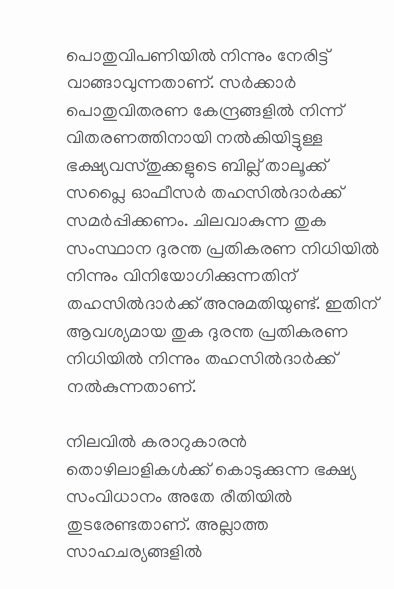പൊതുവിപണിയിൽ നിന്നും നേരിട്ട് വാങ്ങാവുന്നതാണ്. സർക്കാർ പൊതുവിതരണ കേന്ദ്രങ്ങളിൽ നിന്ന് വിതരണത്തിനായി നൽകിയിട്ടുള്ള ഭക്ഷ്യവസ്തുക്കളുടെ ബില്ല് താലൂക്ക് സപ്ലൈ ഓഫീസർ തഹസിൽദാർക്ക് സമർപ്പിക്കണം. ചിലവാകുന്ന തുക സംസ്ഥാന ദുരന്ത പ്രതികരണ നിധിയിൽ നിന്നും വിനിയോഗിക്കുന്നതിന് തഹസിൽദാർക്ക് അനുമതിയുണ്ട്. ഇതിന് ആവശ്യമായ തുക ദുരന്ത പ്രതികരണ നിധിയിൽ നിന്നും തഹസിൽദാർക്ക് നൽകുന്നതാണ്.

നിലവിൽ കരാറുകാരൻ തൊഴിലാളികൾക്ക് കൊടുക്കുന്ന ഭക്ഷ്യ സംവിധാനം അതേ രീതിയിൽ തുടരേണ്ടതാണ്. അല്ലാത്ത സാഹചര്യങ്ങളിൽ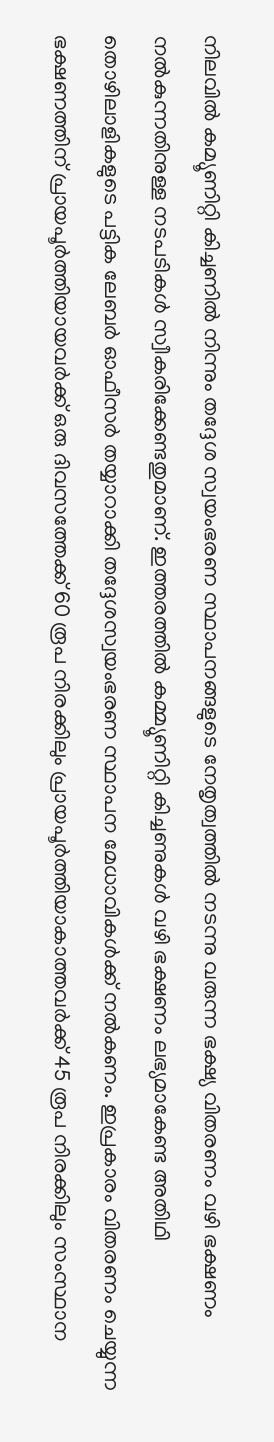നിലവിൽ കമ്യൂണിറ്റി കിച്ചണിൽ നിന്നും തദ്ദേശ സ്വയംഭരണ സ്ഥാപനങ്ങളുടെ നേതൃത്വത്തിൽ നടന്നു വരുന്ന ഭക്ഷ്യ വിതരണം വഴി ഭക്ഷണം നൽകുന്നതിനുള്ള നടപടികൾ സ്വീകരിക്കേണ്ടതുമാണ്. ഇത്തരത്തിൽ കമ്മ്യൂണിറ്റി കിച്ചണുകൾ വഴി ഭക്ഷണം ലഭ്യമാകേണ്ട അതിഥി തൊഴിലാളികളുടെ പട്ടിക ലേബർ ഓഫീസർ തയ്യാറാക്കി തദ്ദേശസ്വയംഭരണ സ്ഥാപന മേധാവികൾക്ക് നൽകണം. ഇപ്രകാരം വിതരണം ചെയ്യുന്ന ഭക്ഷണത്തിന് പ്രായപൂർത്തിയായവർക്ക് ഒരു ദിവസത്തേക്ക് 60 രൂപ നിരക്കിലും പ്രായപൂർത്തിയാകാത്തവർക്ക് 45 രൂപ നിരക്കിലും സംസ്ഥാന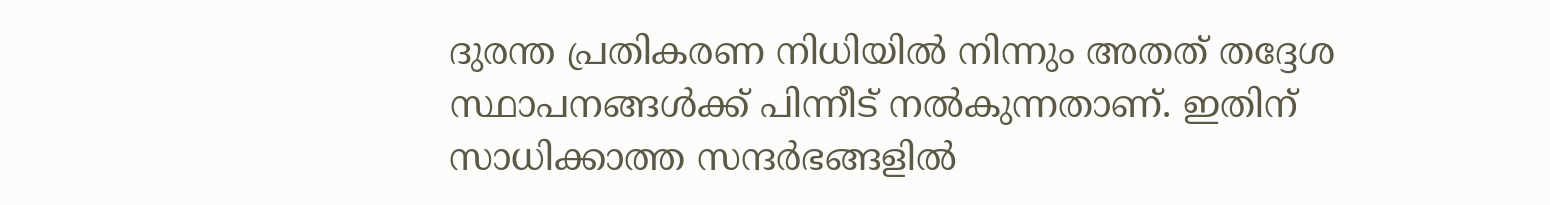ദുരന്ത പ്രതികരണ നിധിയിൽ നിന്നും അതത് തദ്ദേശ സ്ഥാപനങ്ങൾക്ക് പിന്നീട് നൽകുന്നതാണ്. ഇതിന് സാധിക്കാത്ത സന്ദർഭങ്ങളിൽ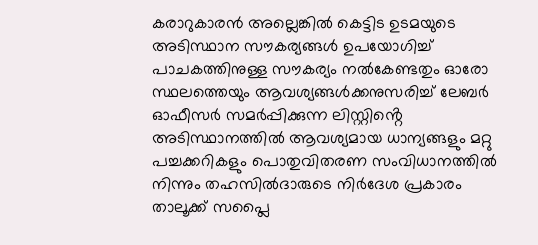കരാറുകാരൻ അല്ലെങ്കിൽ കെട്ടിട ഉടമയുടെ അടിസ്ഥാന സൗകര്യങ്ങൾ ഉപയോഗിച്ച് പാചകത്തിനുള്ള സൗകര്യം നൽകേണ്ടതും ഓരോ സ്ഥലത്തെയും ആവശ്യങ്ങൾക്കനുസരിച്ച് ലേബർ ഓഫീസർ സമർപ്പിക്കുന്ന ലിസ്റ്റിൻ്റെ അടിസ്ഥാനത്തിൽ ആവശ്യമായ ധാന്യങ്ങളും മറ്റു പച്ചക്കറികളും പൊതുവിതരണ സംവിധാനത്തിൽ നിന്നും തഹസിൽദാരുടെ നിർദേശ പ്രകാരം താലൂക്ക് സപ്ലൈ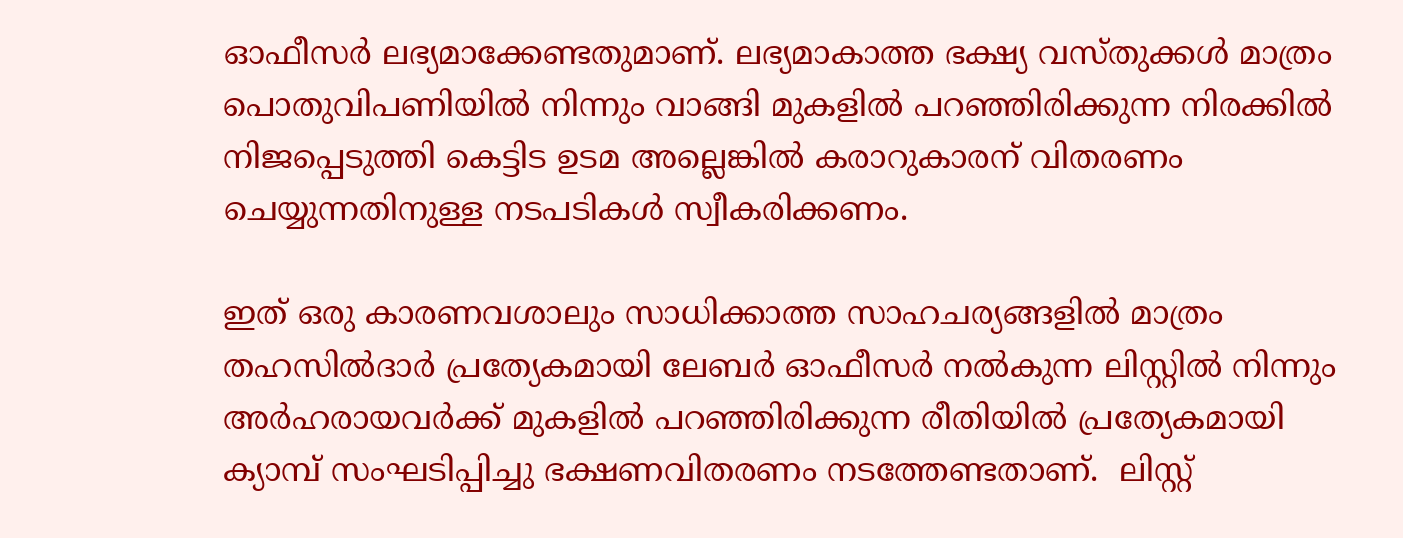ഓഫീസർ ലഭ്യമാക്കേണ്ടതുമാണ്. ലഭ്യമാകാത്ത ഭക്ഷ്യ വസ്തുക്കൾ മാത്രം പൊതുവിപണിയിൽ നിന്നും വാങ്ങി മുകളിൽ പറഞ്ഞിരിക്കുന്ന നിരക്കിൽ നിജപ്പെടുത്തി കെട്ടിട ഉടമ അല്ലെങ്കിൽ കരാറുകാരന് വിതരണം ചെയ്യുന്നതിനുള്ള നടപടികൾ സ്വീകരിക്കണം.

ഇത് ഒരു കാരണവശാലും സാധിക്കാത്ത സാഹചര്യങ്ങളിൽ മാത്രം തഹസിൽദാർ പ്രത്യേകമായി ലേബർ ഓഫീസർ നൽകുന്ന ലിസ്റ്റിൽ നിന്നും അർഹരായവർക്ക് മുകളിൽ പറഞ്ഞിരിക്കുന്ന രീതിയിൽ പ്രത്യേകമായി ക്യാമ്പ് സംഘടിപ്പിച്ചു ഭക്ഷണവിതരണം നടത്തേണ്ടതാണ്.  ലിസ്റ്റ്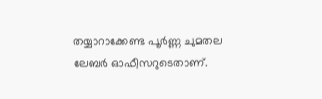തയ്യാറാക്കേണ്ട പൂർണ്ണ ചുമതല ലേബർ ഓഫീസറുടെതാണ്.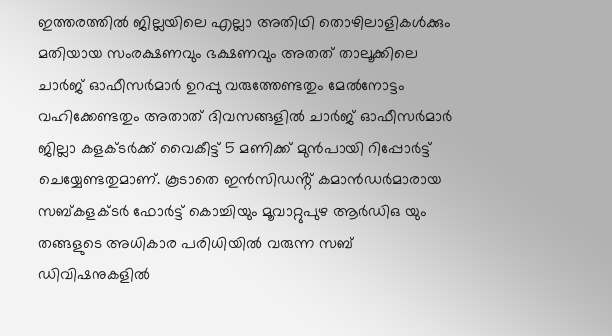ഇത്തരത്തിൽ ജില്ലയിലെ എല്ലാ അതിഥി തൊഴിലാളികൾക്കും മതിയായ സംരക്ഷണവും ഭക്ഷണവും അതത് താലൂക്കിലെ ചാർജ് ഓഫീസർമാർ ഉറപ്പു വരുത്തേണ്ടതും മേൽനോട്ടം വഹിക്കേണ്ടതും അതാത് ദിവസങ്ങളിൽ ചാർജ് ഓഫീസർമാർ ജില്ലാ കളക്ടർക്ക് വൈകീട്ട് 5 മണിക്ക് മുൻപായി റിപ്പോർട്ട് ചെയ്യേണ്ടതുമാണ്. കൂടാതെ ഇൻസിഡൻ്റ് കമാൻഡർമാരായ സബ്കളക്ടർ ഫോർട്ട് കൊച്ചിയും മൂവാറ്റുപുഴ ആർഡിഒ യും തങ്ങളുടെ അധികാര പരിധിയിൽ വരുന്ന സബ് ഡിവിഷനുകളിൽ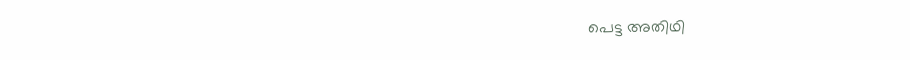പെട്ട അതിഥി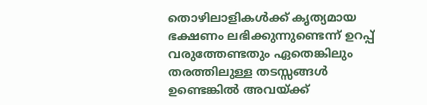തൊഴിലാളികൾക്ക് കൃത്യമായ ഭക്ഷണം ലഭിക്കുന്നുണ്ടെന്ന് ഉറപ്പ് വരുത്തേണ്ടതും ഏതെങ്കിലും തരത്തിലുള്ള തടസ്സങ്ങൾ ഉണ്ടെങ്കിൽ അവയ്ക്ക്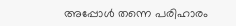അപ്പോൾ തന്നെ പരിഹാരം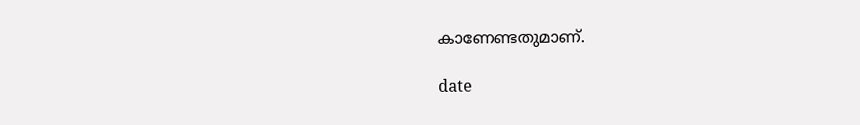കാണേണ്ടതുമാണ്.

date